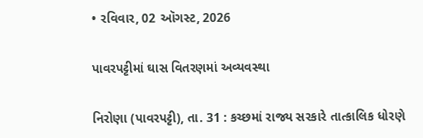• રવિવાર, 02 ઑગસ્ટ, 2026

પાવરપટ્ટીમાં ઘાસ વિતરણમાં અવ્યવસ્થા

નિરોણા (પાવરપટ્ટી), તા. 31 : કચ્છમાં રાજ્ય સરકારે તાત્કાલિક ધોરણે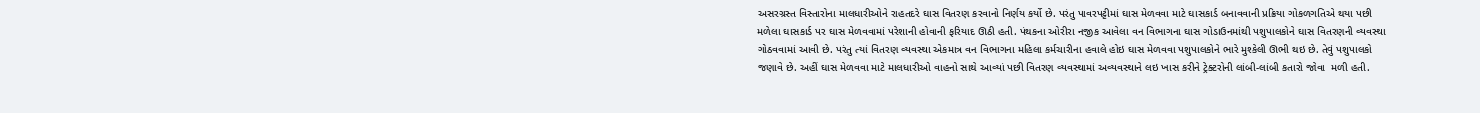અસરગ્રસ્ત વિસ્તારોના માલધારીઓને રાહતદરે ઘાસ વિતરણ કરવાનો નિર્ણય કર્યો છે. પરંતુ પાવરપટ્ટીમાં ઘાસ મેળવવા માટે ઘાસકાર્ડ બનાવવાની પ્રક્રિયા ગોકળગતિએ થયા પછી મળેલા ઘાસકાર્ડ પર ઘાસ મેળવવામાં પરેશાની હોવાની ફરિયાદ ઊઠી હતી. પંથકના ઓરીરા નજીક આવેલા વન વિભાગના ઘાસ ગોડાઉનમાંથી પશુપાલકોને ઘાસ વિતરણની વ્યવસ્થા ગોઠવવામાં આવી છે. પરંતુ ત્યાં વિતરણ વ્યવસ્થા એકમાત્ર વન વિભાગના મહિલા કર્મચારીના હવાલે હોઇ ઘાસ મેળવવા પશુપાલકોને ભારે મુશ્કેલી ઊભી થઇ છે. તેવું પશુપાલકો જણાવે છે. અહીં ઘાસ મેળવવા માટે માલધારીઓ વાહનો સાથે આવ્યાં પછી વિતરણ વ્યવસ્થામાં અવ્યવસ્થાને લઇ ખાસ કરીને ટ્રેક્ટરોની લાંબી-લાંબી કતારો જોવા  મળી હતી.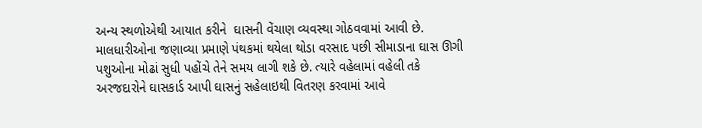અન્ય સ્થળોએથી આયાત કરીને  ઘાસની વેંચાણ વ્યવસ્થા ગોઠવવામાં આવી છે. માલધારીઓના જણાવ્યા પ્રમાણે પંથકમાં થયેલા થોડા વરસાદ પછી સીમાડાના ઘાસ ઊગી પશુઓના મોઢાં સુધી પહોંચે તેને સમય લાગી શકે છે. ત્યારે વહેલામાં વહેલી તકે અરજદારોને ઘાસકાર્ડ આપી ઘાસનું સહેલાઇથી વિતરણ કરવામાં આવે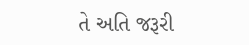તે અતિ જરૂરી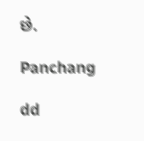છે.

Panchang

dd